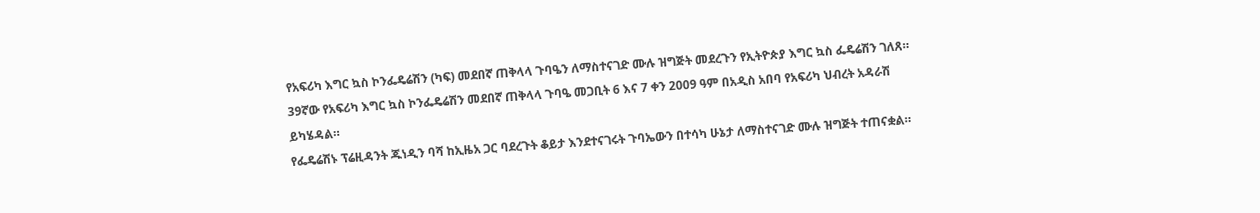የአፍሪካ እግር ኳስ ኮንፌዴሬሽን (ካፍ) መደበኛ ጠቅላላ ጉባዔን ለማስተናገድ ሙሉ ዝግጅት መደረጉን የኢትዮጵያ እግር ኳስ ፌዴሬሽን ገለጸ።
39ኛው የአፍሪካ እግር ኳስ ኮንፌዴሬሽን መደበኛ ጠቅላላ ጉባዔ መጋቢት 6 እና 7 ቀን 2009 ዓም በአዲስ አበባ የአፍሪካ ህብረት አዳራሽ ይካሄዳል።
የፌዴሬሽኑ ፕሬዚዳንት ጁነዲን ባሻ ከኢዜአ ጋር ባደረጉት ቆይታ እንደተናገሩት ጉባኤውን በተሳካ ሁኔታ ለማስተናገድ ሙሉ ዝግጅት ተጠናቋል።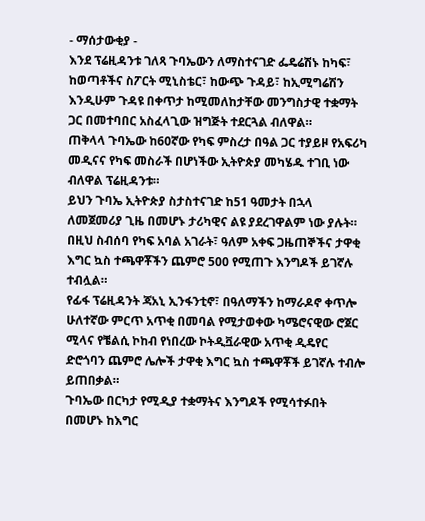- ማሰታውቂያ -
እንደ ፕሬዚዳንቱ ገለጻ ጉባኤውን ለማስተናገድ ፌዴሬሽኑ ከካፍ፣ ከወጣቶችና ስፖርት ሚኒስቴር፣ ከውጭ ጉዳይ፣ ከኢሚግሬሽን እንዲሁም ጉዳዩ በቀጥታ ከሚመለከታቸው መንግስታዊ ተቋማት ጋር በመተባበር አስፈላጊው ዝግጅት ተደርጓል ብለዋል።
ጠቅላላ ጉባኤው ከ60ኛው የካፍ ምስረታ በዓል ጋር ተያይዞ የአፍሪካ መዲናና የካፍ መስራች በሆነችው ኢትዮጵያ መካሄዱ ተገቢ ነው ብለዋል ፕሬዚዳንቱ።
ይህን ጉባኤ ኢትዮጵያ ስታስተናገድ ከ51 ዓመታት በኋላ ለመጀመሪያ ጊዜ በመሆኑ ታሪካዊና ልዩ ያደረገዋልም ነው ያሉት።
በዚህ ስብሰባ የካፍ አባል አገራት፣ ዓለም አቀፍ ጋዜጠኞችና ታዋቂ እግር ኳስ ተጫዋቾችን ጨምሮ 500 የሚጠጉ እንግዶች ይገኛሉ ተብሏል።
የፊፋ ፕሬዚዳንት ጃአኒ ኢንፋንቲኖ፣ በዓለማችን ከማራዶኖ ቀጥሎ ሁለተኛው ምርጥ አጥቂ በመባል የሚታወቀው ካሜሮናዊው ሮጀር ሚላና የቼልሲ ኮከብ የነበረው ኮትዲቯራዊው አጥቂ ዲዴየር ድሮጎባን ጨምሮ ሌሎች ታዋቂ እግር ኳስ ተጫዋቾች ይገኛሉ ተብሎ ይጠበቃል።
ጉባኤው በርካታ የሚዲያ ተቋማትና እንግዶች የሚሳተፉበት በመሆኑ ከእግር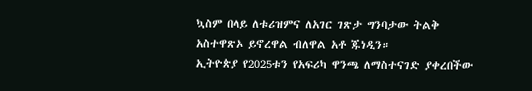ኳስም በላይ ለቱሪዝምና ለአገር ገጽታ ግንባታው ትልቅ አስተዋጽኦ ይኖረዋል ብለዋል አቶ ጁነዲን።
ኢትዮጵያ የ2025ቱን የአፍሪካ ዋንጫ ለማስተናገድ ያቀረበችው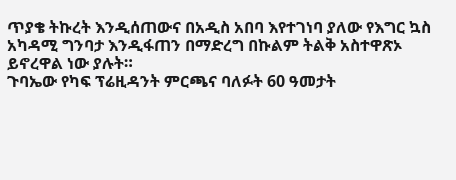ጥያቄ ትኩረት እንዲሰጠውና በአዲስ አበባ እየተገነባ ያለው የእግር ኳስ አካዳሚ ግንባታ እንዲፋጠን በማድረግ በኩልም ትልቅ አስተዋጽኦ ይኖረዋል ነው ያሉት።
ጉባኤው የካፍ ፕሬዚዳንት ምርጫና ባለፉት 60 ዓመታት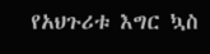የአህጉሪቱ እግር ኳስ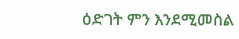ዕድገት ምን እንደሚመስል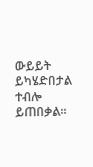ውይይት ይካሄድበታል ተብሎ ይጠበቃል።